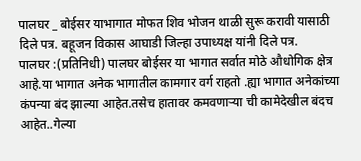पालघर _ बोईसर याभागात मोफत शिव भोजन थाळी सुरू करावी यासाठी दिले पत्र. बहूजन विकास आघाडी जिल्हा उपाध्यक्ष यांनी दिले पत्र.
पालघर :(प्रतिनिधी) पालघर बोईसर या भागात सर्वात मोठे औधोगिक क्षेत्र आहे.या भागात अनेक भागातील कामगार वर्ग राहतो .ह्या भागात अनेकांच्या कंपन्या बंद झाल्या आहेत.तसेच हातावर कमवणाऱ्या ची कामेदेखील बंदच आहेत..गेल्या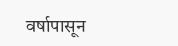वर्षापासून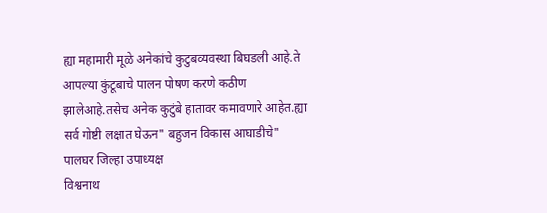ह्या महामारी मूळे अनेकांचे कुटुबव्यवस्था बिघडली आहे.ते आपल्या कुंटूबाचे पालन पोषण करणे कठीण झालेआहे.तसेच अनेक कुटुंबे हातावर कमावणारे आहेत.ह्या सर्व गोष्टी लक्षात घेऊन" बहुजन विकास आघाडीचे" पालघर जिल्हा उपाध्यक्ष
विश्वनाथ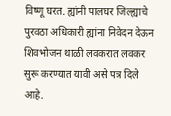विष्णू घरत. ह्यांनी पालघर जिल्ह्याचे पुरवठा अधिकारी ह्यांना निवेदन देऊन शिवभोजन थाळी लवकरात लवकर सुरू करण्यात यावी असे पत्र दिले आहे.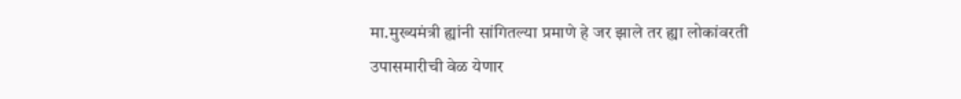मा.मुख्यमंत्री ह्यांनी सांगितल्या प्रमाणे हे जर झाले तर ह्या लोकांवरती उपासमारीची वेळ येणार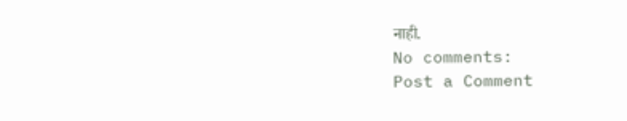नाही.
No comments:
Post a Comment